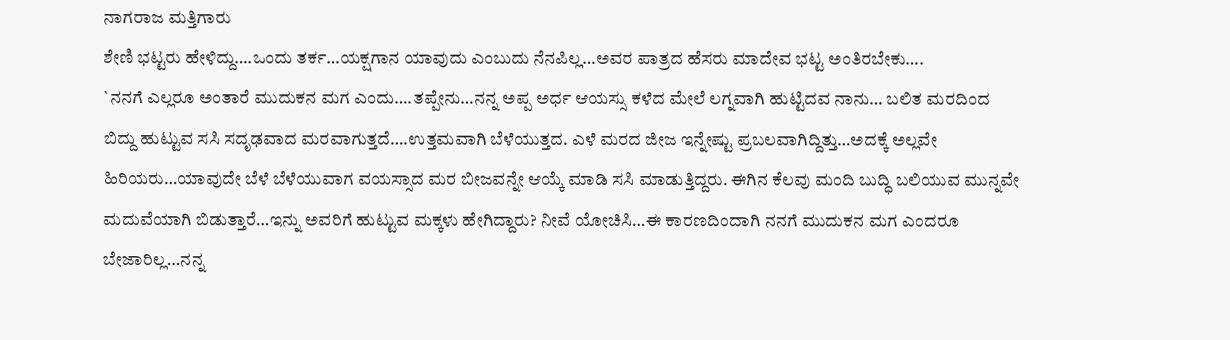ನಾಗರಾಜ ಮತ್ತಿಗಾರು
ಶೇಣಿ ಭಟ್ಟರು ಹೇಳಿದ್ದು….ಒಂದು ತರ್ಕ…ಯಕ್ಷಗಾನ ಯಾವುದು ಎಂಬುದು ನೆನಪಿಲ್ಲ…ಅವರ ಪಾತ್ರದ ಹೆಸರು ಮಾದೇವ ಭಟ್ಟ ಅಂತಿರಬೇಕು….
`ನನಗೆ ಎಲ್ಲರೂ ಅಂತಾರೆ ಮುದುಕನ ಮಗ ಎಂದು….ತಪ್ಪೇನು…ನನ್ನ ಅಪ್ಪ ಅರ್ಧ ಆಯಸ್ಸು ಕಳೆದ ಮೇಲೆ ಲಗ್ನವಾಗಿ ಹುಟ್ಟಿದವ ನಾನು… ಬಲಿತ ಮರದಿಂದ ಬಿದ್ದು ಹುಟ್ಟುವ ಸಸಿ ಸದೃಢವಾದ ಮರವಾಗುತ್ತದೆ….ಉತ್ತಮವಾಗಿ ಬೆಳೆಯುತ್ತದ. ಎಳೆ ಮರದ ಜೀಜ ಇನ್ನೇಷ್ಟು ಪ್ರಬಲವಾಗಿದ್ದಿತ್ತು…ಅದಕ್ಕೆ ಅಲ್ಲವೇ ಹಿರಿಯರು…ಯಾವುದೇ ಬೆಳೆ ಬೆಳೆಯುವಾಗ ವಯಸ್ಸಾದ ಮರ ಬೀಜವನ್ನೇ ಆಯ್ಕೆ ಮಾಡಿ ಸಸಿ ಮಾಡುತ್ತಿದ್ದರು. ಈಗಿನ ಕೆಲವು ಮಂದಿ ಬುದ್ಧಿ ಬಲಿಯುವ ಮುನ್ನವೇ ಮದುವೆಯಾಗಿ ಬಿಡುತ್ತಾರೆ…ಇನ್ನು ಅವರಿಗೆ ಹುಟ್ಟುವ ಮಕ್ಕಳು ಹೇಗಿದ್ದಾರು? ನೀವೆ ಯೋಚಿಸಿ…ಈ ಕಾರಣದಿಂದಾಗಿ ನನಗೆ ಮುದುಕನ ಮಗ ಎಂದರೂ ಬೇಜಾರಿಲ್ಲ…ನನ್ನ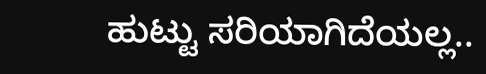ಹುಟ್ಟು ಸರಿಯಾಗಿದೆಯಲ್ಲ..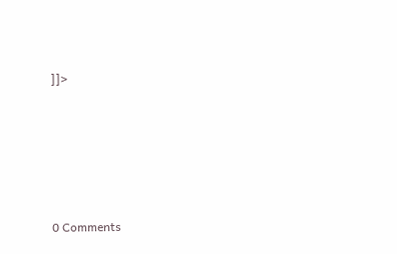]]>






0 Comments